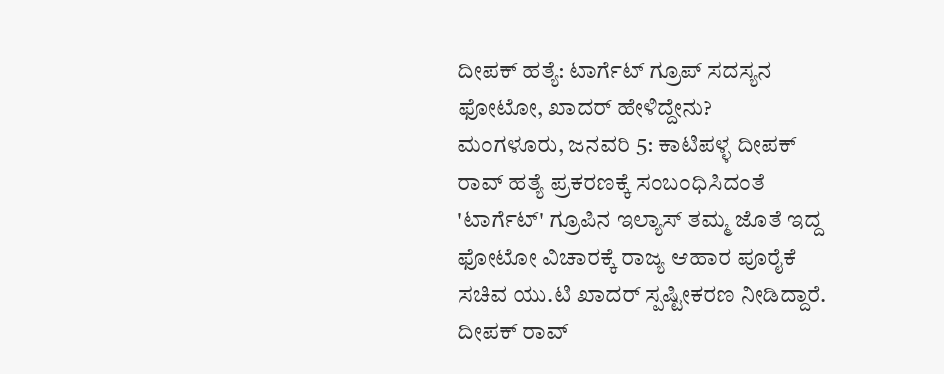ದೀಪಕ್ ಹತ್ಯೆ: ಟಾರ್ಗೆಟ್ ಗ್ರೂಪ್ ಸದಸ್ಯನ ಫೋಟೋ, ಖಾದರ್ ಹೇಳಿದ್ದೇನು?
ಮಂಗಳೂರು, ಜನವರಿ 5: ಕಾಟಿಪಳ್ಳ ದೀಪಕ್ ರಾವ್ ಹತ್ಯೆ ಪ್ರಕರಣಕ್ಕೆ ಸಂಬಂಧಿಸಿದಂತೆ 'ಟಾರ್ಗೆಟ್' ಗ್ರೂಪಿನ ಇಲ್ಯಾಸ್ ತಮ್ಮ ಜೊತೆ ಇದ್ದ ಫೋಟೋ ವಿಚಾರಕ್ಕೆ ರಾಜ್ಯ ಆಹಾರ ಪೂರೈಕೆ ಸಚಿವ ಯು.ಟಿ ಖಾದರ್ ಸ್ಪಷ್ಟೀಕರಣ ನೀಡಿದ್ದಾರೆ.
ದೀಪಕ್ ರಾವ್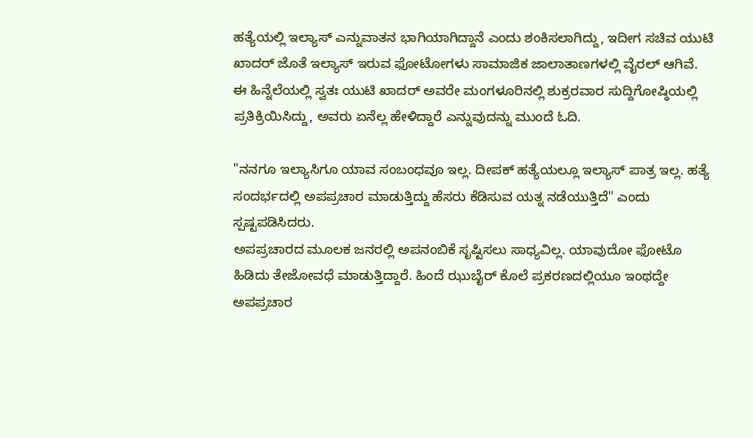ಹತ್ಯೆಯಲ್ಲಿ ಇಲ್ಯಾಸ್ ಎನ್ನುವಾತನ ಭಾಗಿಯಾಗಿದ್ದಾನೆ ಎಂದು ಶಂಕಿಸಲಾಗಿದ್ದು, ಇದೀಗ ಸಚಿವ ಯುಟಿ ಖಾದರ್ ಜೊತೆ ಇಲ್ಯಾಸ್ ಇರುವ ಫೋಟೋಗಳು ಸಾಮಾಜಿಕ ಜಾಲಾತಾಣಗಳಲ್ಲಿ ವೈರಲ್ ಆಗಿವೆ. ಈ ಹಿನ್ನೆಲೆಯಲ್ಲಿ ಸ್ವತಃ ಯುಟಿ ಖಾದರ್ ಅವರೇ ಮಂಗಳೂರಿನಲ್ಲಿ ಶುಕ್ರರವಾರ ಸುದ್ದಿಗೋಷ್ಠಿಯಲ್ಲಿ ಪ್ರತಿಕ್ರಿಯಿಸಿದ್ದು, ಅವರು ಏನೆಲ್ಲ ಹೇಳಿದ್ದಾರೆ ಎನ್ನುವುದನ್ನು ಮುಂದೆ ಓದಿ.

"ನನಗೂ ಇಲ್ಯಾಸಿಗೂ ಯಾವ ಸಂಬಂಧವೂ ಇಲ್ಲ. ದೀಪಕ್ ಹತ್ಯೆಯಲ್ಲೂ ಇಲ್ಯಾಸ್ ಪಾತ್ರ ಇಲ್ಲ. ಹತ್ಯೆ ಸಂದರ್ಭದಲ್ಲಿ ಅಪಪ್ರಚಾರ ಮಾಡುತ್ತಿದ್ದು ಹೆಸರು ಕೆಡಿಸುವ ಯತ್ನ ನಡೆಯುತ್ತಿದೆ" ಎಂದು ಸ್ಪಷ್ಟಪಡಿಸಿದರು.
ಅಪಪ್ರಚಾರದ ಮೂಲಕ ಜನರಲ್ಲಿ ಅಪನಂಬಿಕೆ ಸೃಷ್ಟಿಸಲು ಸಾಧ್ಯವಿಲ್ಲ. ಯಾವುದೋ ಫೋಟೊ ಹಿಡಿದು ತೇಜೋವಧೆ ಮಾಡುತ್ತಿದ್ದಾರೆ. ಹಿಂದೆ ಝುಬೈರ್ ಕೊಲೆ ಪ್ರಕರಣದಲ್ಲಿಯೂ ಇಂಥದ್ದೇ ಅಪಪ್ರಚಾರ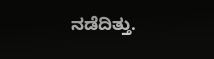ನಡೆದಿತ್ತು.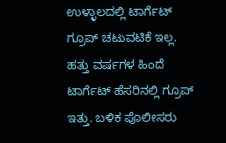ಉಳ್ಳಾಲದಲ್ಲಿ ಟಾರ್ಗೆಟ್ ಗ್ರೂಪ್ ಚಟುವಟಿಕೆ ಇಲ್ಲ. ಹತ್ತು ವರ್ಷಗಳ ಹಿಂದೆ ಟಾರ್ಗೆಟ್ ಹೆಸರಿನಲ್ಲಿ ಗ್ರೂಪ್ ಇತ್ತು. ಬಳಿಕ ಪೊಲೀಸರು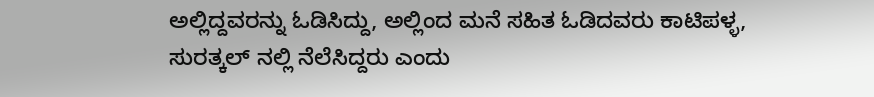ಅಲ್ಲಿದ್ದವರನ್ನು ಓಡಿಸಿದ್ದು, ಅಲ್ಲಿಂದ ಮನೆ ಸಹಿತ ಓಡಿದವರು ಕಾಟಿಪಳ್ಳ, ಸುರತ್ಕಲ್ ನಲ್ಲಿ ನೆಲೆಸಿದ್ದರು ಎಂದು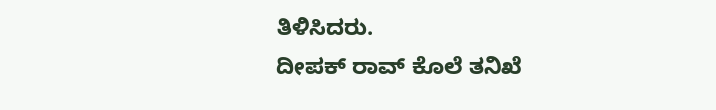ತಿಳಿಸಿದರು.
ದೀಪಕ್ ರಾವ್ ಕೊಲೆ ತನಿಖೆ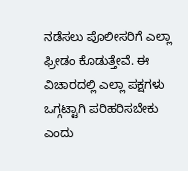ನಡೆಸಲು ಪೊಲೀಸರಿಗೆ ಎಲ್ಲಾ ಫ್ರೀಡಂ ಕೊಡುತ್ತೇವೆ. ಈ ವಿಚಾರದಲ್ಲಿ ಎಲ್ಲಾ ಪಕ್ಷಗಳು ಒಗ್ಗಟ್ಟಾಗಿ ಪರಿಹರಿಸಬೇಕು ಎಂದು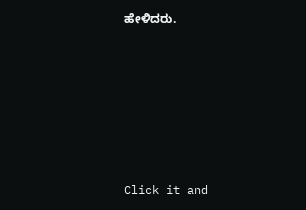ಹೇಳಿದರು.












Click it and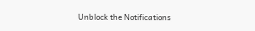Unblock the Notifications